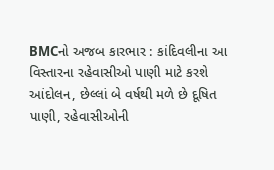BMCનો અજબ કારભાર : કાંદિવલીના આ વિસ્તારના રહેવાસીઓ પાણી માટે કરશે આંદોલન, છેલ્લાં બે વર્ષથી મળે છે દૂષિત પાણી, રહેવાસીઓની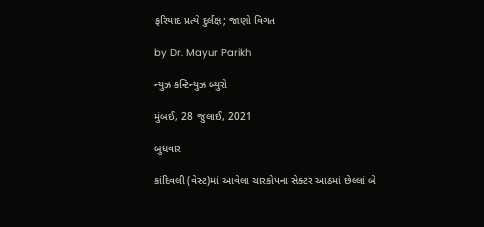ફરિયાદ પ્રત્યે દુર્લક્ષ; જાણો વિગત

by Dr. Mayur Parikh

ન્યુઝ કન્ટિન્યુઝ બ્યુરો

મુંબઈ, 28 જુલાઈ, 2021

બુધવાર

કાંદિવલી (વેસ્ટ)માં આવેલા ચારકોપના સેક્ટર આઠમાં છેલ્લાં બે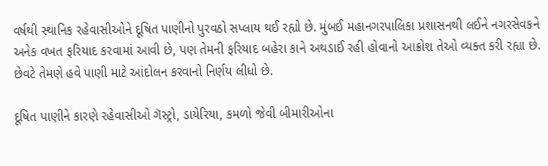વર્ષથી સ્થાનિક રહેવાસીઓને દૂષિત પાણીનો પુરવઠો સપ્લાય થઈ રહ્યો છે. મુંબઈ મહાનગરપાલિકા પ્રશાસનથી લઈને નગરસેવકને અનેક વખત ફરિયાદ કરવામાં આવી છે, પણ તેમની ફરિયાદ બહેરા કાને અથડાઈ રહી હોવાનો આક્રોશ તેઓ વ્યક્ત કરી રહ્યા છે. છેવટે તેમણે હવે પાણી માટે આંદોલન કરવાનો નિર્ણય લીધો છે.

દૂષિત પાણીને કારણે રહેવાસીઓ ગૅસ્ટ્રો, ડાયેરિયા, કમળો જેવી બીમારીઓના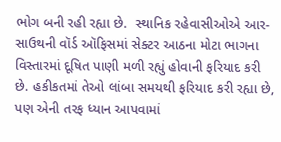ભોગ બની રહી રહ્યા છે.  સ્થાનિક રહેવાસીઓએ આર-સાઉથની વૉર્ડ ઑફિસમાં સેક્ટર આઠના મોટા ભાગના વિસ્તારમાં દૂષિત પાણી મળી રહ્યું હોવાની ફરિયાદ કરી છે. હકીકતમાં તેઓ લાંબા સમયથી ફરિયાદ કરી રહ્યા છે, પણ એની તરફ ધ્યાન આપવામાં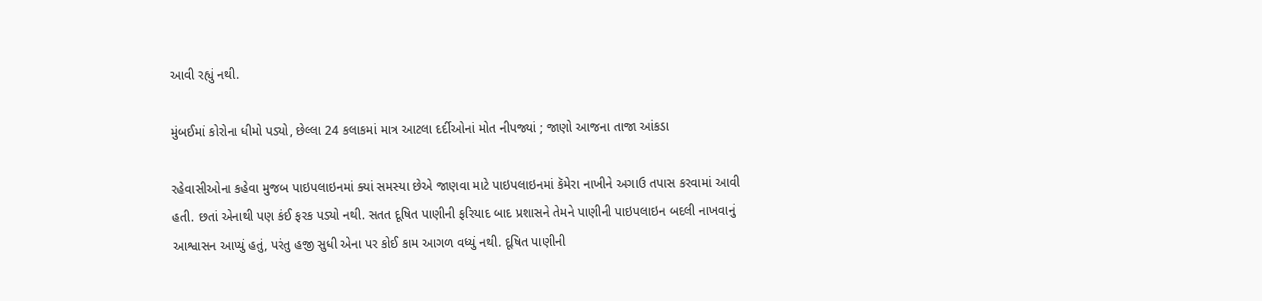આવી રહ્યું નથી.

મુંબઈમાં કોરોના ધીમો પડ્યો, છેલ્લા 24 કલાકમાં માત્ર આટલા દર્દીઓનાં મોત નીપજ્યાં ; જાણો આજના તાજા આંકડા

રહેવાસીઓના કહેવા મુજબ પાઇપલાઇનમાં ક્યાં સમસ્યા છેએ જાણવા માટે પાઇપલાઇનમાં કૅમેરા નાખીને અગાઉ તપાસ કરવામાં આવી હતી. છતાં એનાથી પણ કંઈ ફરક પડ્યો નથી. સતત દૂષિત પાણીની ફરિયાદ બાદ પ્રશાસને તેમને પાણીની પાઇપલાઇન બદલી નાખવાનું આશ્વાસન આપ્યું હતું, પરંતુ હજી સુધી એના પર કોઈ કામ આગળ વધ્યું નથી. દૂષિત પાણીની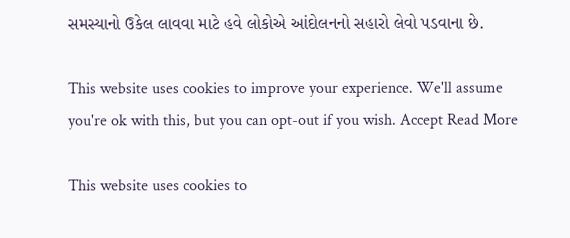સમસ્યાનો ઉકેલ લાવવા માટે હવે લોકોએ આંદોલનનો સહારો લેવો પડવાના છે.

This website uses cookies to improve your experience. We'll assume you're ok with this, but you can opt-out if you wish. Accept Read More

This website uses cookies to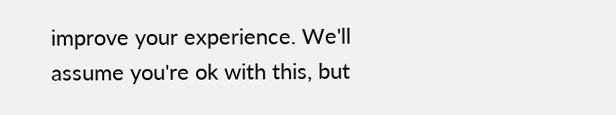improve your experience. We'll assume you're ok with this, but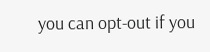you can opt-out if you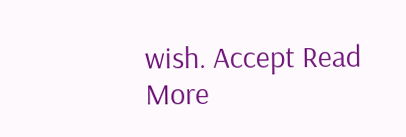wish. Accept Read More